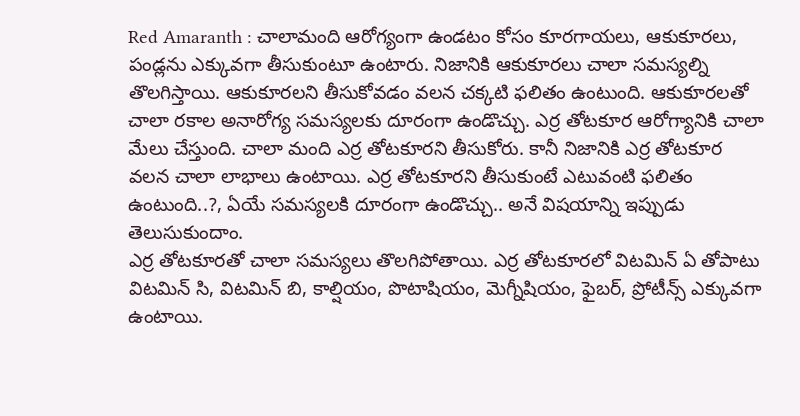Red Amaranth : చాలామంది ఆరోగ్యంగా ఉండటం కోసం కూరగాయలు, ఆకుకూరలు, పండ్లను ఎక్కువగా తీసుకుంటూ ఉంటారు. నిజానికి ఆకుకూరలు చాలా సమస్యల్ని తొలగిస్తాయి. ఆకుకూరలని తీసుకోవడం వలన చక్కటి ఫలితం ఉంటుంది. ఆకుకూరలతో చాలా రకాల అనారోగ్య సమస్యలకు దూరంగా ఉండొచ్చు. ఎర్ర తోటకూర ఆరోగ్యానికి చాలా మేలు చేస్తుంది. చాలా మంది ఎర్ర తోటకూరని తీసుకోరు. కానీ నిజానికి ఎర్ర తోటకూర వలన చాలా లాభాలు ఉంటాయి. ఎర్ర తోటకూరని తీసుకుంటే ఎటువంటి ఫలితం ఉంటుంది..?, ఏయే సమస్యలకి దూరంగా ఉండొచ్చు.. అనే విషయాన్ని ఇప్పుడు తెలుసుకుందాం.
ఎర్ర తోటకూరతో చాలా సమస్యలు తొలగిపోతాయి. ఎర్ర తోటకూరలో విటమిన్ ఏ తోపాటు విటమిన్ సి, విటమిన్ బి, కాల్షియం, పొటాషియం, మెగ్నీషియం, ఫైబర్, ప్రోటీన్స్ ఎక్కువగా ఉంటాయి.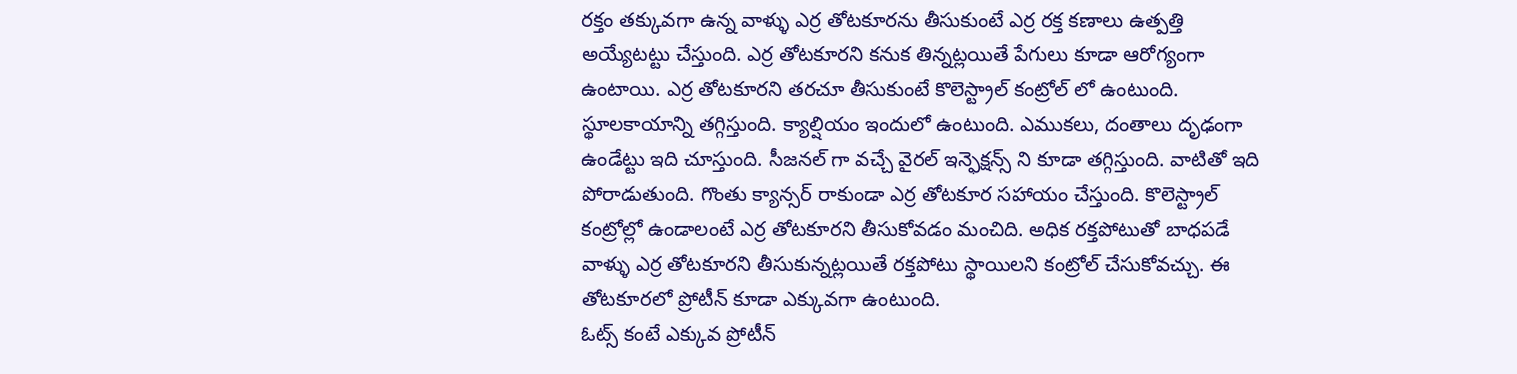రక్తం తక్కువగా ఉన్న వాళ్ళు ఎర్ర తోటకూరను తీసుకుంటే ఎర్ర రక్త కణాలు ఉత్పత్తి అయ్యేటట్టు చేస్తుంది. ఎర్ర తోటకూరని కనుక తిన్నట్లయితే పేగులు కూడా ఆరోగ్యంగా ఉంటాయి. ఎర్ర తోటకూరని తరచూ తీసుకుంటే కొలెస్ట్రాల్ కంట్రోల్ లో ఉంటుంది.
స్థూలకాయాన్ని తగ్గిస్తుంది. క్యాల్షియం ఇందులో ఉంటుంది. ఎముకలు, దంతాలు దృఢంగా ఉండేట్టు ఇది చూస్తుంది. సీజనల్ గా వచ్చే వైరల్ ఇన్ఫెక్షన్స్ ని కూడా తగ్గిస్తుంది. వాటితో ఇది పోరాడుతుంది. గొంతు క్యాన్సర్ రాకుండా ఎర్ర తోటకూర సహాయం చేస్తుంది. కొలెస్ట్రాల్ కంట్రోల్లో ఉండాలంటే ఎర్ర తోటకూరని తీసుకోవడం మంచిది. అధిక రక్తపోటుతో బాధపడే వాళ్ళు ఎర్ర తోటకూరని తీసుకున్నట్లయితే రక్తపోటు స్థాయిలని కంట్రోల్ చేసుకోవచ్చు. ఈ తోటకూరలో ప్రోటీన్ కూడా ఎక్కువగా ఉంటుంది.
ఓట్స్ కంటే ఎక్కువ ప్రోటీన్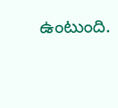ఉంటుంది.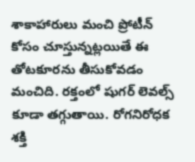శాకాహారులు మంచి ప్రోటీన్ కోసం చూస్తున్నట్లయితే ఈ తోటకూరను తీసుకోవడం మంచిది. రక్తంలో షుగర్ లెవల్స్ కూడా తగ్గుతాయి. రోగనిరోధక శక్తి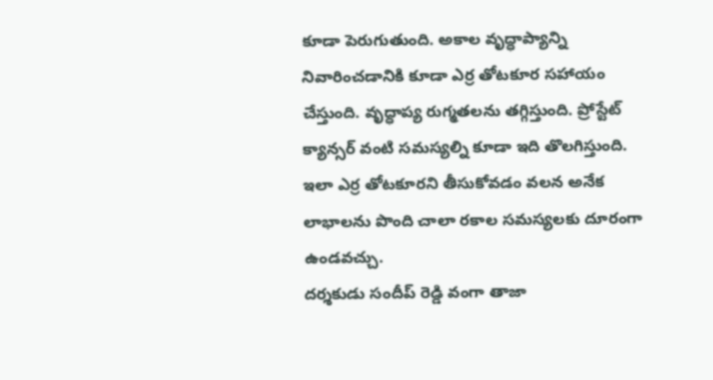కూడా పెరుగుతుంది. అకాల వృద్ధాప్యాన్ని నివారించడానికి కూడా ఎర్ర తోటకూర సహాయం చేస్తుంది. వృద్ధాప్య రుగ్మతలను తగ్గిస్తుంది. ప్రోస్టేట్ క్యాన్సర్ వంటి సమస్యల్ని కూడా ఇది తొలగిస్తుంది. ఇలా ఎర్ర తోటకూరని తీసుకోవడం వలన అనేక లాభాలను పొంది చాలా రకాల సమస్యలకు దూరంగా ఉండవచ్చు.
దర్శకుడు సందీప్ రెడ్డి వంగా తాజా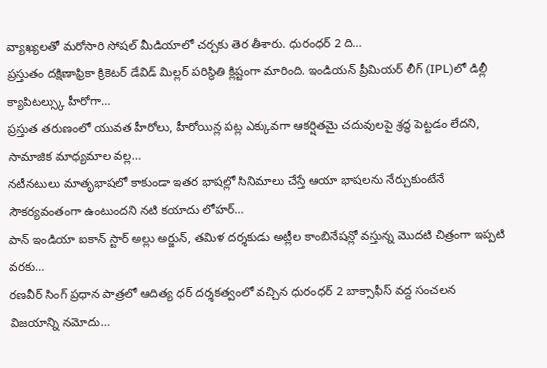వ్యాఖ్యలతో మరోసారి సోషల్ మీడియాలో చర్చకు తెర తీశారు. ధురంధర్ 2 ది…
ప్రస్తుతం దక్షిణాఫ్రికా క్రికెటర్ డేవిడ్ మిల్లర్ పరిస్థితి క్లిష్టంగా మారింది. ఇండియన్ ప్రీమియర్ లీగ్ (IPL)లో డిల్లీ క్యాపిటల్స్కు హీరోగా…
ప్రస్తుత తరుణంలో యువత హీరోలు, హీరోయిన్ల పట్ల ఎక్కువగా ఆకర్షితమై చదువులపై శ్రద్ధ పెట్టడం లేదని, సామాజిక మాధ్యమాల వల్ల…
నటీనటులు మాతృభాషలో కాకుండా ఇతర భాషల్లో సినిమాలు చేస్తే ఆయా భాషలను నేర్చుకుంటేనే సౌకర్యవంతంగా ఉంటుందని నటి కయాదు లోహర్…
పాన్ ఇండియా ఐకాన్ స్టార్ అల్లు అర్జున్, తమిళ దర్శకుడు అట్లీల కాంబినేషన్లో వస్తున్న మొదటి చిత్రంగా ఇప్పటి వరకు…
రణవీర్ సింగ్ ప్రధాన పాత్రలో ఆదిత్య ధర్ దర్శకత్వంలో వచ్చిన ధురంధర్ 2 బాక్సాఫీస్ వద్ద సంచలన విజయాన్ని నమోదు…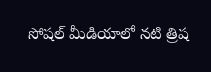సోషల్ మీడియాలో నటి త్రిష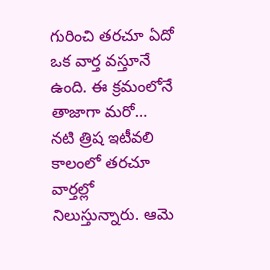గురించి తరచూ ఏదో ఒక వార్త వస్తూనే ఉంది. ఈ క్రమంలోనే తాజాగా మరో…
నటి త్రిష ఇటీవలి కాలంలో తరచూ వార్తల్లో నిలుస్తున్నారు. ఆమె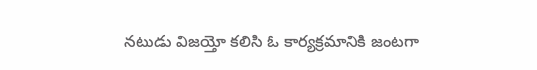నటుడు విజయ్తో కలిసి ఓ కార్యక్రమానికి జంటగా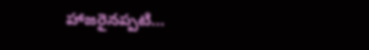హాజరైనప్పటి…